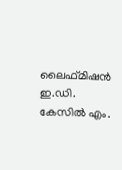ലൈഫ്മിഷന്‍ ഇ.ഡി. കേസില്‍ എം.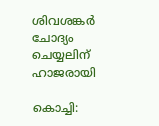ശിവശങ്കര്‍ ചോദ്യം ചെയ്യലിന് ഹാജരായി

കൊച്ചി: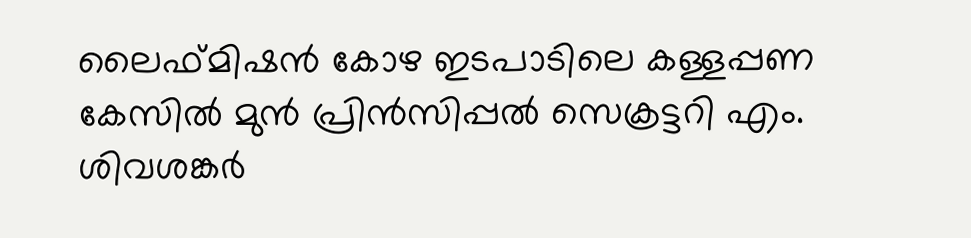ലൈഫ്മിഷന്‍ കോഴ ഇടപാടിലെ കള്ളപ്പണ കേസില്‍ മുന്‍ പ്രിന്‍സിപ്പല്‍ സെക്രട്ടറി എം. ശിവശങ്കര്‍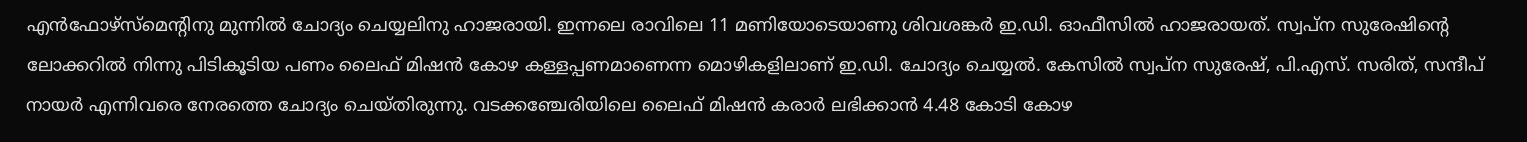എന്‍ഫോഴ്‌സ്‌മെന്റിനു മുന്നില്‍ ചോദ്യം ചെയ്യലിനു ഹാജരായി. ഇന്നലെ രാവിലെ 11 മണിയോടെയാണു ശിവശങ്കര്‍ ഇ.ഡി. ഓഫീസില്‍ ഹാജരായത്. സ്വപ്‌ന സുരേഷിന്റെ ലോക്കറില്‍ നിന്നു പിടികൂടിയ പണം ലൈഫ് മിഷന്‍ കോഴ കള്ളപ്പണമാണെന്ന മൊഴികളിലാണ് ഇ.ഡി. ചോദ്യം ചെയ്യല്‍. കേസില്‍ സ്വപ്‌ന സുരേഷ്, പി.എസ്. സരിത്, സന്ദീപ് നായര്‍ എന്നിവരെ നേരത്തെ ചോദ്യം ചെയ്തിരുന്നു. വടക്കഞ്ചേരിയിലെ ലൈഫ് മിഷന്‍ കരാര്‍ ലഭിക്കാന്‍ 4.48 കോടി കോഴ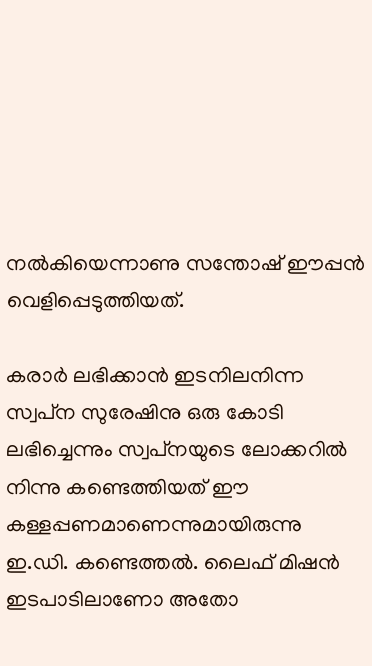നല്‍കിയെന്നാണു സന്തോഷ് ഈപ്പന്‍ വെളിപ്പെടുത്തിയത്.

കരാര്‍ ലഭിക്കാന്‍ ഇടനിലനിന്ന സ്വപ്‌ന സുരേഷിനു ഒരു കോടി ലഭിച്ചെന്നും സ്വപ്‌നയുടെ ലോക്കറില്‍ നിന്നു കണ്ടെത്തിയത് ഈ കള്ളപ്പണമാണെന്നുമായിരുന്നു ഇ.ഡി. കണ്ടെത്തല്‍. ലൈഫ് മിഷന്‍ ഇടപാടിലാണോ അതോ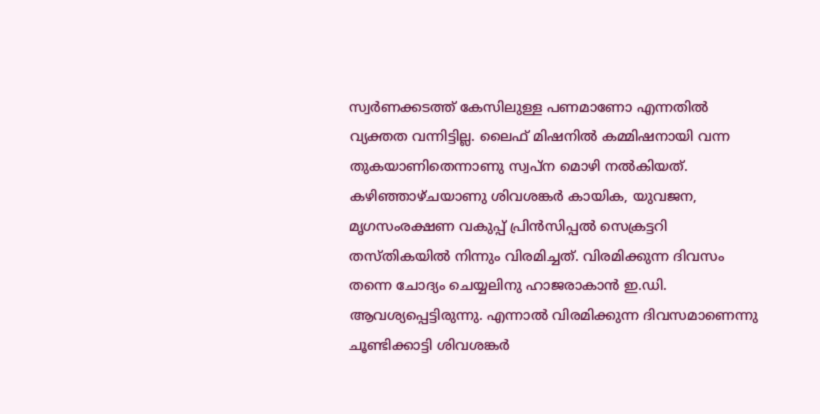സ്വര്‍ണക്കടത്ത് കേസിലുള്ള പണമാണോ എന്നതില്‍ വ്യക്തത വന്നിട്ടില്ല. ലൈഫ് മിഷനില്‍ കമ്മിഷനായി വന്ന തുകയാണിതെന്നാണു സ്വപ്‌ന മൊഴി നല്‍കിയത്. കഴിഞ്ഞാഴ്ചയാണു ശിവശങ്കര്‍ കായിക, യുവജന, മൃഗസംരക്ഷണ വകുപ്പ് പ്രിന്‍സിപ്പല്‍ സെക്രട്ടറി തസ്തികയില്‍ നിന്നും വിരമിച്ചത്. വിരമിക്കുന്ന ദിവസം തന്നെ ചോദ്യം ചെയ്യലിനു ഹാജരാകാന്‍ ഇ.ഡി. ആവശ്യപ്പെട്ടിരുന്നു. എന്നാല്‍ വിരമിക്കുന്ന ദിവസമാണെന്നു ചൂണ്ടിക്കാട്ടി ശിവശങ്കര്‍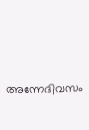അന്നേദിവസം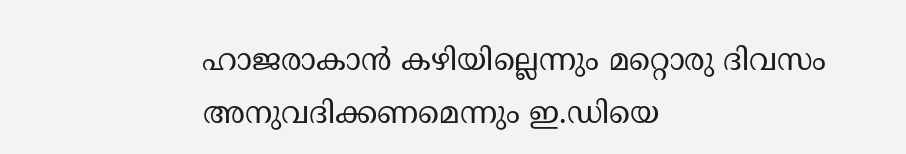ഹാജരാകാന്‍ കഴിയില്ലെന്നും മറ്റൊരു ദിവസം അനുവദിക്കണമെന്നും ഇ.ഡിയെ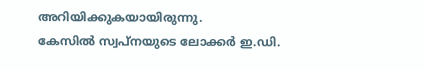അറിയിക്കുകയായിരുന്നു.
കേസില്‍ സ്വപ്‌നയുടെ ലോക്കര്‍ ഇ.ഡി.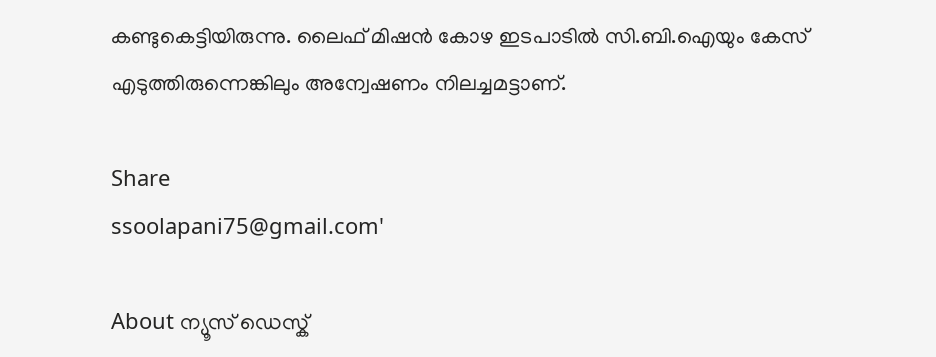കണ്ടുകെട്ടിയിരുന്നു. ലൈഫ് മിഷന്‍ കോഴ ഇടപാടില്‍ സി.ബി.ഐയും കേസ് എടുത്തിരുന്നെങ്കിലും അന്വേഷണം നിലച്ചമട്ടാണ്.

Share
ssoolapani75@gmail.com'

About ന്യൂസ് ഡെസ്ക്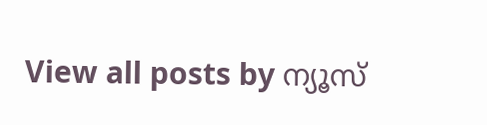View all posts by ന്യൂസ്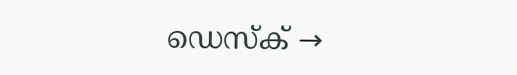ഡെസ്ക് →